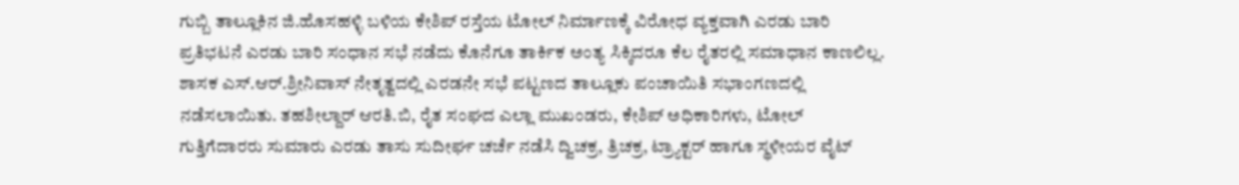ಗುಬ್ಬಿ ತಾಲ್ಲೂಕಿನ ಜಿ.ಹೊಸಹಳ್ಳಿ ಬಳಿಯ ಕೇಶಿಪ್ ರಸ್ತೆಯ ಟೋಲ್ ನಿರ್ಮಾಣಕ್ಕೆ ವಿರೋಧ ವ್ಯಕ್ತವಾಗಿ ಎರಡು ಬಾರಿ ಪ್ರತಿಭಟನೆ ಎರಡು ಬಾರಿ ಸಂಧಾನ ಸಭೆ ನಡೆದು ಕೊನೆಗೂ ತಾರ್ಕಿಕ ಅಂತ್ಯ ಸಿಕ್ಕಿದರೂ ಕೆಲ ರೈತರಲ್ಲಿ ಸಮಾಧಾನ ಕಾಣಲಿಲ್ಲ.
ಶಾಸಕ ಎಸ್.ಆರ್.ಶ್ರೀನಿವಾಸ್ ನೇತೃತ್ವದಲ್ಲಿ ಎರಡನೇ ಸಭೆ ಪಟ್ಟಣದ ತಾಲ್ಲೂಕು ಪಂಚಾಯಿತಿ ಸಭಾಂಗಣದಲ್ಲಿ ನಡೆಸಲಾಯಿತು. ತಹಶೀಲ್ದಾರ್ ಆರತಿ.ಬಿ, ರೈತ ಸಂಘದ ಎಲ್ಲಾ ಮುಖಂಡರು, ಕೇಶಿಪ್ ಅಧಿಕಾರಿಗಳು, ಟೋಲ್ ಗುತ್ತಿಗೆದಾರರು ಸುಮಾರು ಎರಡು ತಾಸು ಸುದೀರ್ಘ ಚರ್ಚೆ ನಡೆಸಿ ದ್ವಿಚಕ್ರ, ತ್ರಿಚಕ್ರ, ಟ್ರ್ಯಾಕ್ಟರ್ ಹಾಗೂ ಸ್ಥಳೀಯರ ವೈಟ್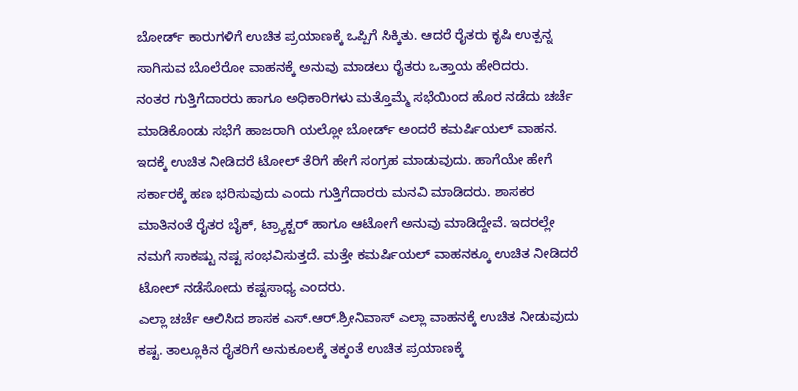ಬೋರ್ಡ್ ಕಾರುಗಳಿಗೆ ಉಚಿತ ಪ್ರಯಾಣಕ್ಕೆ ಒಪ್ಪಿಗೆ ಸಿಕ್ಕಿತು. ಆದರೆ ರೈತರು ಕೃಷಿ ಉತ್ಪನ್ನ ಸಾಗಿಸುವ ಬೊಲೆರೋ ವಾಹನಕ್ಕೆ ಅನುವು ಮಾಡಲು ರೈತರು ಒತ್ತಾಯ ಹೇರಿದರು.
ನಂತರ ಗುತ್ತಿಗೆದಾರರು ಹಾಗೂ ಅಧಿಕಾರಿಗಳು ಮತ್ತೊಮ್ಮೆ ಸಭೆಯಿಂದ ಹೊರ ನಡೆದು ಚರ್ಚೆ ಮಾಡಿಕೊಂಡು ಸಭೆಗೆ ಹಾಜರಾಗಿ ಯಲ್ಲೋ ಬೋರ್ಡ್ ಅಂದರೆ ಕಮರ್ಷಿಯಲ್ ವಾಹನ. ಇದಕ್ಕೆ ಉಚಿತ ನೀಡಿದರೆ ಟೋಲ್ ತೆರಿಗೆ ಹೇಗೆ ಸಂಗ್ರಹ ಮಾಡುವುದು. ಹಾಗೆಯೇ ಹೇಗೆ ಸರ್ಕಾರಕ್ಕೆ ಹಣ ಭರಿಸುವುದು ಎಂದು ಗುತ್ತಿಗೆದಾರರು ಮನವಿ ಮಾಡಿದರು. ಶಾಸಕರ ಮಾತಿನಂತೆ ರೈತರ ಬೈಕ್, ಟ್ರ್ಯಾಕ್ಟರ್ ಹಾಗೂ ಆಟೋಗೆ ಅನುವು ಮಾಡಿದ್ದೇವೆ. ಇದರಲ್ಲೇ ನಮಗೆ ಸಾಕಷ್ಟು ನಷ್ಟ ಸಂಭವಿಸುತ್ತದೆ. ಮತ್ತೇ ಕಮರ್ಷಿಯಲ್ ವಾಹನಕ್ಕೂ ಉಚಿತ ನೀಡಿದರೆ ಟೋಲ್ ನಡೆಸೋದು ಕಷ್ಟಸಾಧ್ಯ ಎಂದರು.
ಎಲ್ಲಾ ಚರ್ಚೆ ಆಲಿಸಿದ ಶಾಸಕ ಎಸ್.ಆರ್.ಶ್ರೀನಿವಾಸ್ ಎಲ್ಲಾ ವಾಹನಕ್ಕೆ ಉಚಿತ ನೀಡುವುದು ಕಷ್ಟ. ತಾಲ್ಲೂಕಿನ ರೈತರಿಗೆ ಅನುಕೂಲಕ್ಕೆ ತಕ್ಕಂತೆ ಉಚಿತ ಪ್ರಯಾಣಕ್ಕೆ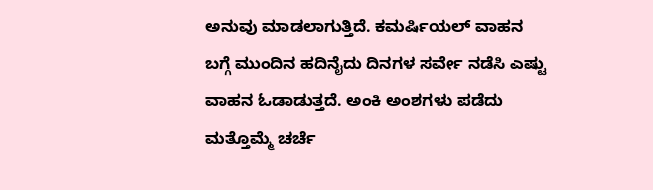ಅನುವು ಮಾಡಲಾಗುತ್ತಿದೆ. ಕಮರ್ಷಿಯಲ್ ವಾಹನ ಬಗ್ಗೆ ಮುಂದಿನ ಹದಿನೈದು ದಿನಗಳ ಸರ್ವೇ ನಡೆಸಿ ಎಷ್ಟು ವಾಹನ ಓಡಾಡುತ್ತದೆ. ಅಂಕಿ ಅಂಶಗಳು ಪಡೆದು ಮತ್ತೊಮ್ಮೆ ಚರ್ಚೆ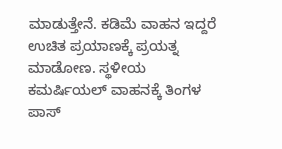ಮಾಡುತ್ತೇನೆ. ಕಡಿಮೆ ವಾಹನ ಇದ್ದರೆ ಉಚಿತ ಪ್ರಯಾಣಕ್ಕೆ ಪ್ರಯತ್ನ ಮಾಡೋಣ. ಸ್ಥಳೀಯ ಕಮರ್ಷಿಯಲ್ ವಾಹನಕ್ಕೆ ತಿಂಗಳ ಪಾಸ್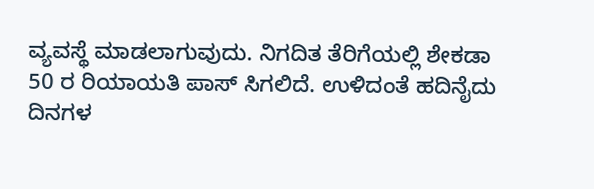ವ್ಯವಸ್ಥೆ ಮಾಡಲಾಗುವುದು. ನಿಗದಿತ ತೆರಿಗೆಯಲ್ಲಿ ಶೇಕಡಾ 50 ರ ರಿಯಾಯತಿ ಪಾಸ್ ಸಿಗಲಿದೆ. ಉಳಿದಂತೆ ಹದಿನೈದು ದಿನಗಳ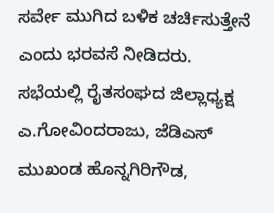ಸರ್ವೇ ಮುಗಿದ ಬಳಿಕ ಚರ್ಚಿಸುತ್ತೇನೆ ಎಂದು ಭರವಸೆ ನೀಡಿದರು.
ಸಭೆಯಲ್ಲಿ ರೈತಸಂಘದ ಜಿಲ್ಲಾಧ್ಯಕ್ಷ ಎ.ಗೋವಿಂದರಾಜು, ಜೆಡಿಎಸ್ ಮುಖಂಡ ಹೊನ್ನಗಿರಿಗೌಡ,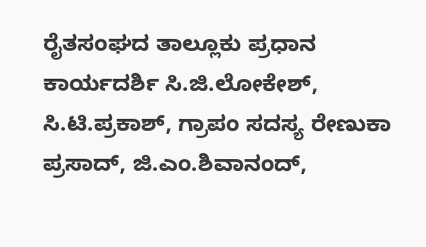ರೈತಸಂಘದ ತಾಲ್ಲೂಕು ಪ್ರಧಾನ ಕಾರ್ಯದರ್ಶಿ ಸಿ.ಜಿ.ಲೋಕೇಶ್, ಸಿ.ಟಿ.ಪ್ರಕಾಶ್, ಗ್ರಾಪಂ ಸದಸ್ಯ ರೇಣುಕಾ ಪ್ರಸಾದ್, ಜಿ.ಎಂ.ಶಿವಾನಂದ್,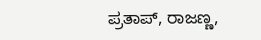ಪ್ರತಾಪ್, ರಾಜಣ್ಣ,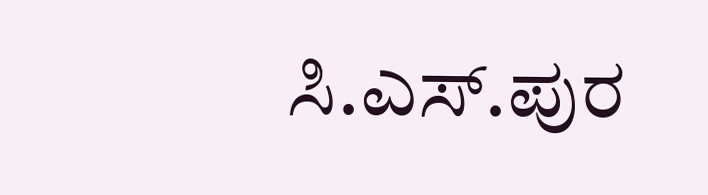ಸಿ.ಎಸ್.ಪುರ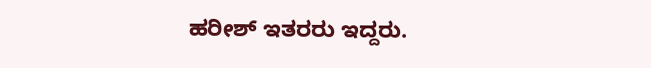ಹರೀಶ್ ಇತರರು ಇದ್ದರು.